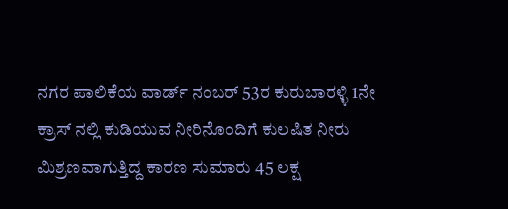ನಗರ ಪಾಲಿಕೆಯ ವಾರ್ಡ್ ನಂಬರ್ 53ರ ಕುರುಬಾರಳ್ಳಿ 1ನೇ ಕ್ರಾಸ್ ನಲ್ಲಿ ಕುಡಿಯುವ ನೀರಿನೊಂದಿಗೆ ಕುಲಷಿತ ನೀರು ಮಿಶ್ರಣವಾಗುತ್ತಿದ್ದ ಕಾರಣ ಸುಮಾರು 45 ಲಕ್ಷ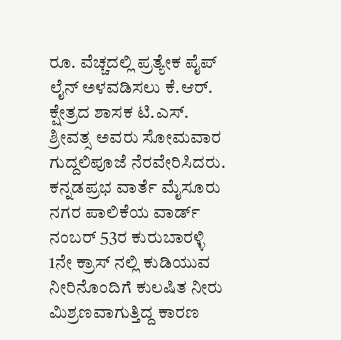ರೂ. ವೆಚ್ಚದಲ್ಲಿ ಪ್ರತ್ಯೇಕ ಪೈಪ್ ಲೈನ್ ಅಳವಡಿಸಲು ಕೆ.ಆರ್. ಕ್ಷೇತ್ರದ ಶಾಸಕ ಟಿ.ಎಸ್. ಶ್ರೀವತ್ಸ ಅವರು ಸೋಮವಾರ ಗುದ್ದಲಿಪೂಜೆ ನೆರವೇರಿಸಿದರು.
ಕನ್ನಡಪ್ರಭ ವಾರ್ತೆ ಮೈಸೂರು
ನಗರ ಪಾಲಿಕೆಯ ವಾರ್ಡ್ ನಂಬರ್ 53ರ ಕುರುಬಾರಳ್ಳಿ 1ನೇ ಕ್ರಾಸ್ ನಲ್ಲಿ ಕುಡಿಯುವ ನೀರಿನೊಂದಿಗೆ ಕುಲಷಿತ ನೀರು ಮಿಶ್ರಣವಾಗುತ್ತಿದ್ದ ಕಾರಣ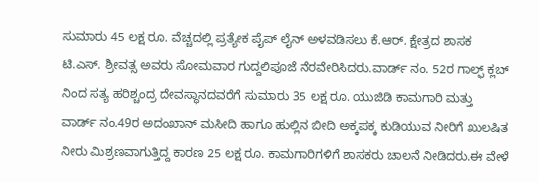ಸುಮಾರು 45 ಲಕ್ಷ ರೂ. ವೆಚ್ಚದಲ್ಲಿ ಪ್ರತ್ಯೇಕ ಪೈಪ್ ಲೈನ್ ಅಳವಡಿಸಲು ಕೆ.ಆರ್. ಕ್ಷೇತ್ರದ ಶಾಸಕ ಟಿ.ಎಸ್. ಶ್ರೀವತ್ಸ ಅವರು ಸೋಮವಾರ ಗುದ್ದಲಿಪೂಜೆ ನೆರವೇರಿಸಿದರು.ವಾರ್ಡ್ ನಂ. 52ರ ಗಾಲ್ಫ್ ಕ್ಲಬ್ ನಿಂದ ಸತ್ಯ ಹರಿಶ್ಚಂದ್ರ ದೇವಸ್ಥಾನದವರೆಗೆ ಸುಮಾರು 35 ಲಕ್ಷ ರೂ. ಯುಜಿಡಿ ಕಾಮಗಾರಿ ಮತ್ತು ವಾರ್ಡ್ ನಂ.49ರ ಅದಂಖಾನ್ ಮಸೀದಿ ಹಾಗೂ ಹುಲ್ಲಿನ ಬೀದಿ ಅಕ್ಕಪಕ್ಕ ಕುಡಿಯುವ ನೀರಿಗೆ ಖುಲಷಿತ ನೀರು ಮಿಶ್ರಣವಾಗುತ್ತಿದ್ದ ಕಾರಣ 25 ಲಕ್ಷ ರೂ. ಕಾಮಗಾರಿಗಳಿಗೆ ಶಾಸಕರು ಚಾಲನೆ ನೀಡಿದರು.ಈ ವೇಳೆ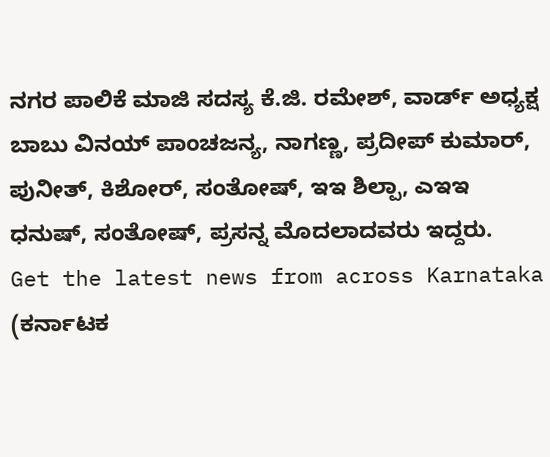ನಗರ ಪಾಲಿಕೆ ಮಾಜಿ ಸದಸ್ಯ ಕೆ.ಜಿ. ರಮೇಶ್, ವಾರ್ಡ್ ಅಧ್ಯಕ್ಷ ಬಾಬು ವಿನಯ್ ಪಾಂಚಜನ್ಯ, ನಾಗಣ್ಣ, ಪ್ರದೀಪ್ ಕುಮಾರ್, ಪುನೀತ್, ಕಿಶೋರ್, ಸಂತೋಷ್, ಇಇ ಶಿಲ್ಪಾ, ಎಇಇ ಧನುಷ್, ಸಂತೋಷ್, ಪ್ರಸನ್ನ ಮೊದಲಾದವರು ಇದ್ದರು.
Get the latest news from across Karnataka (ಕರ್ನಾಟಕ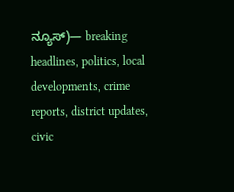ನ್ಯೂಸ್)— breaking headlines, politics, local developments, crime reports, district updates, civic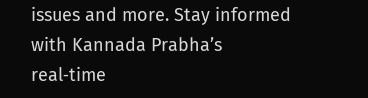issues and more. Stay informed with Kannada Prabha’s real‑time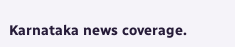Karnataka news coverage.